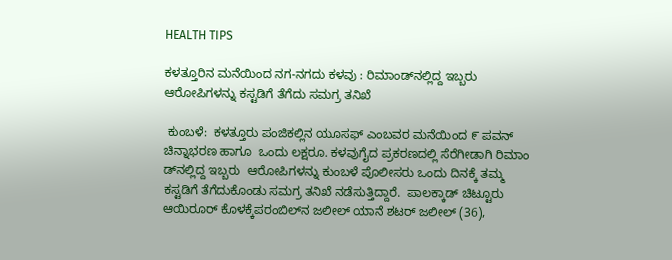HEALTH TIPS

ಕಳತ್ತೂರಿನ ಮನೆಯಿಂದ ನಗ-ನಗದು ಕಳವು : ರಿಮಾಂಡ್‌ನಲ್ಲಿದ್ದ ಇಬ್ಬರು ಆರೋಪಿಗಳನ್ನು ಕಸ್ಟಡಿಗೆ ತೆಗೆದು ಸಮಗ್ರ ತನಿಖೆ

 ಕುಂಬಳೆ:  ಕಳತ್ತೂರು ಪಂಜಿಕಲ್ಲಿನ ಯೂಸಫ್ ಎಂಬವರ ಮನೆಯಿಂದ ೯ ಪವನ್ ಚಿನ್ನಾಭರಣ ಹಾಗೂ  ಒಂದು ಲಕ್ಷರೂ. ಕಳವುಗೈದ ಪ್ರಕರಣದಲ್ಲಿ ಸೆರೆಗೀಡಾಗಿ ರಿಮಾಂ ಡ್‌ನಲ್ಲಿದ್ದ ಇಬ್ಬರು  ಆರೋಪಿಗಳನ್ನು ಕುಂಬಳೆ ಪೊಲೀಸರು ಒಂದು ದಿನಕ್ಕೆ ತಮ್ಮ ಕಸ್ಟಡಿಗೆ ತೆಗೆದುಕೊಂಡು ಸಮಗ್ರ ತನಿಖೆ ನಡೆಸುತ್ತಿದ್ದಾರೆ.  ಪಾಲಕ್ಕಾಡ್ ಚಿಟ್ಟೂರು ಆಯಿರೂರ್ ಕೊಳಕ್ಕೆಪರಂಬಿಲ್‌ನ ಜಲೀಲ್ ಯಾನೆ ಶಟರ್ ಜಲೀಲ್ (36),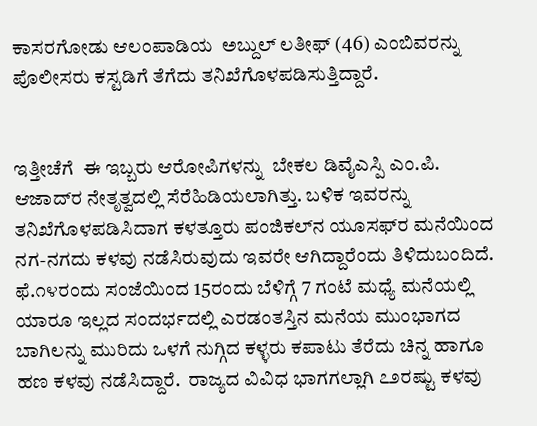ಕಾಸರಗೋಡು ಆಲಂಪಾಡಿಯ  ಅಬ್ದುಲ್ ಲತೀಫ್ (46) ಎಂಬಿವರನ್ನು ಪೊಲೀಸರು ಕಸ್ಟಡಿಗೆ ತೆಗೆದು ತನಿಖೆಗೊಳಪಡಿಸುತ್ತಿದ್ದಾರೆ.


ಇತ್ತೀಚೆಗೆ  ಈ ಇಬ್ಬರು ಆರೋಪಿಗಳನ್ನು  ಬೇಕಲ ಡಿವೈಎಸ್ಪಿ ಎಂ.ಪಿ. ಆಜಾದ್‌ರ ನೇತೃತ್ವದಲ್ಲಿ ಸೆರೆಹಿಡಿಯಲಾಗಿತ್ತು. ಬಳಿಕ ಇವರನ್ನು ತನಿಖೆಗೊಳಪಡಿಸಿದಾಗ ಕಳತ್ತೂರು ಪಂಜಿಕಲ್‌ನ ಯೂಸಫ್‌ರ ಮನೆಯಿಂದ ನಗ-ನಗದು ಕಳವು ನಡೆಸಿರುವುದು ಇವರೇ ಆಗಿದ್ದಾರೆಂದು ತಿಳಿದುಬಂದಿದೆ. ಫೆ.೧೪ರಂದು ಸಂಜೆಯಿಂದ 15ರಂದು ಬೆಳಿಗ್ಗೆ 7 ಗಂಟೆ ಮಧ್ಯೆ ಮನೆಯಲ್ಲಿ ಯಾರೂ ಇಲ್ಲದ ಸಂದರ್ಭದಲ್ಲಿ ಎರಡಂತಸ್ತಿನ ಮನೆಯ ಮುಂಭಾಗದ ಬಾಗಿಲನ್ನು ಮುರಿದು ಒಳಗೆ ನುಗ್ಗಿದ ಕಳ್ಳರು ಕಪಾಟು ತೆರೆದು ಚಿನ್ನ ಹಾಗೂ ಹಣ ಕಳವು ನಡೆಸಿದ್ದಾರೆ.  ರಾಜ್ಯದ ವಿವಿಧ ಭಾಗಗಲ್ಲಾಗಿ ೭೨ರಷ್ಟು ಕಳವು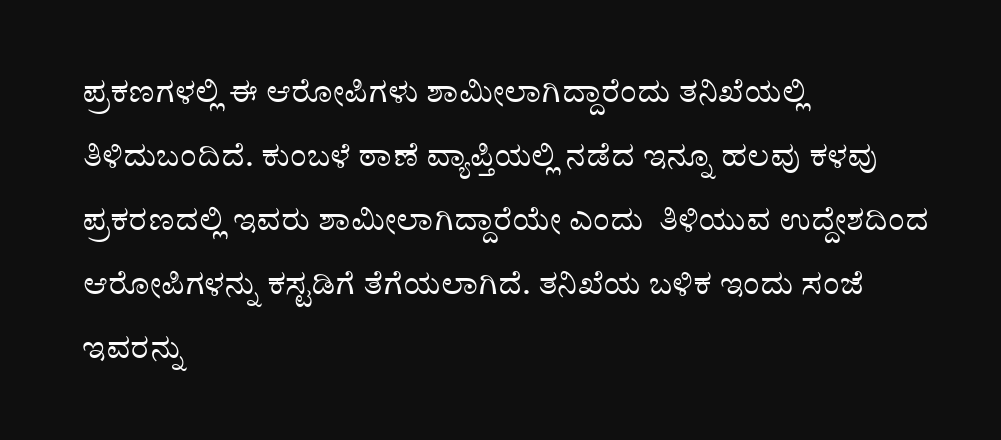ಪ್ರಕಣಗಳಲ್ಲಿ ಈ ಆರೋಪಿಗಳು ಶಾಮೀಲಾಗಿದ್ದಾರೆಂದು ತನಿಖೆಯಲ್ಲಿ ತಿಳಿದುಬಂದಿದೆ. ಕುಂಬಳೆ ಠಾಣೆ ವ್ಯಾಪ್ತಿಯಲ್ಲಿ ನಡೆದ ಇನ್ನೂ ಹಲವು ಕಳವು ಪ್ರಕರಣದಲ್ಲಿ ಇವರು ಶಾಮೀಲಾಗಿದ್ದಾರೆಯೇ ಎಂದು  ತಿಳಿಯುವ ಉದ್ದೇಶದಿಂದ  ಆರೋಪಿಗಳನ್ನು ಕಸ್ಟಡಿಗೆ ತೆಗೆಯಲಾಗಿದೆ. ತನಿಖೆಯ ಬಳಿಕ ಇಂದು ಸಂಜೆ ಇವರನ್ನು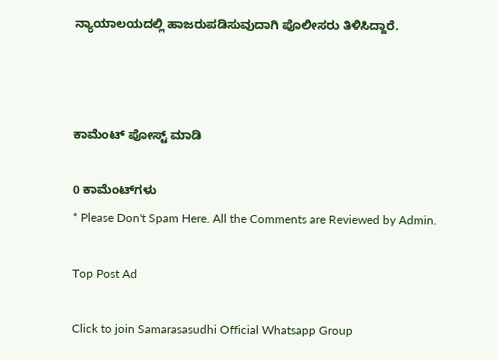ನ್ಯಾಯಾಲಯದಲ್ಲಿ ಹಾಜರುಪಡಿಸುವುದಾಗಿ ಪೊಲೀಸರು ತಿಳಿಸಿದ್ದಾರೆ.



ಕಾಮೆಂಟ್‌‌ ಪೋಸ್ಟ್‌ ಮಾಡಿ

0 ಕಾಮೆಂಟ್‌ಗಳು
* Please Don't Spam Here. All the Comments are Reviewed by Admin.

Top Post Ad

Click to join Samarasasudhi Official Whatsapp Group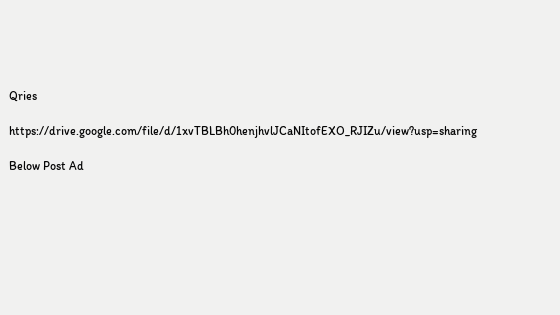Qries

https://drive.google.com/file/d/1xvTBLBh0henjhvlJCaNItofEXO_RJIZu/view?usp=sharing

Below Post Ad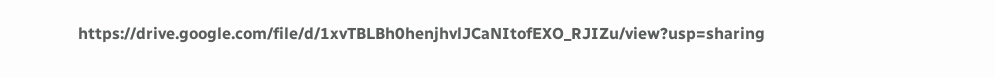https://drive.google.com/file/d/1xvTBLBh0henjhvlJCaNItofEXO_RJIZu/view?usp=sharing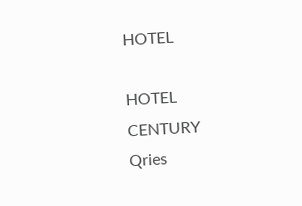HOTEL

HOTEL
CENTURY
Qries